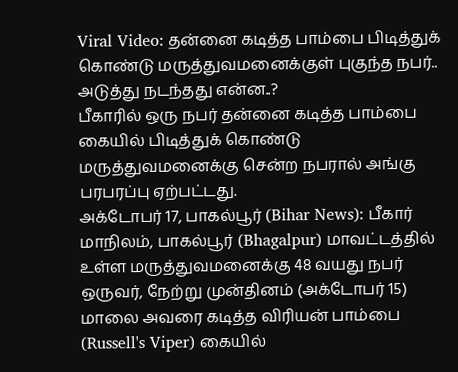Viral Video: தன்னை கடித்த பாம்பை பிடித்துக் கொண்டு மருத்துவமனைக்குள் புகுந்த நபர்.. அடுத்து நடந்தது என்ன..?
பீகாரில் ஒரு நபர் தன்னை கடித்த பாம்பை கையில் பிடித்துக் கொண்டு மருத்துவமனைக்கு சென்ற நபரால் அங்கு பரபரப்பு ஏற்பட்டது.
அக்டோபர் 17, பாகல்பூர் (Bihar News): பீகார் மாநிலம், பாகல்பூர் (Bhagalpur) மாவட்டத்தில் உள்ள மருத்துவமனைக்கு 48 வயது நபர் ஒருவர், நேற்று முன்தினம் (அக்டோபர் 15) மாலை அவரை கடித்த விரியன் பாம்பை (Russell's Viper) கையில்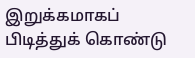இறுக்கமாகப் பிடித்துக் கொண்டு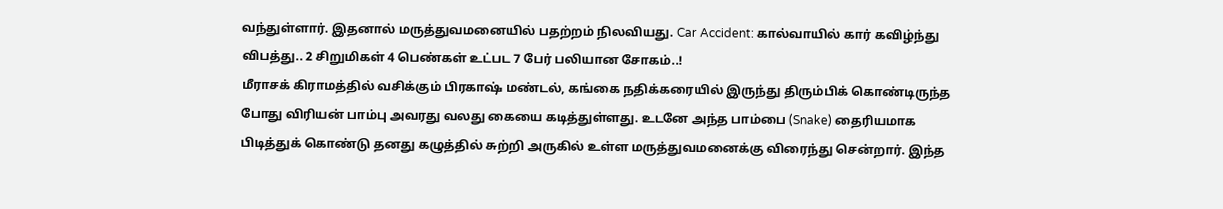வந்துள்ளார். இதனால் மருத்துவமனையில் பதற்றம் நிலவியது. Car Accident: கால்வாயில் கார் கவிழ்ந்து விபத்து.. 2 சிறுமிகள் 4 பெண்கள் உட்பட 7 பேர் பலியான சோகம்..!
மீராசக் கிராமத்தில் வசிக்கும் பிரகாஷ் மண்டல், கங்கை நதிக்கரையில் இருந்து திரும்பிக் கொண்டிருந்த போது விரியன் பாம்பு அவரது வலது கையை கடித்துள்ளது. உடனே அந்த பாம்பை (Snake) தைரியமாக பிடித்துக் கொண்டு தனது கழுத்தில் சுற்றி அருகில் உள்ள மருத்துவமனைக்கு விரைந்து சென்றார். இந்த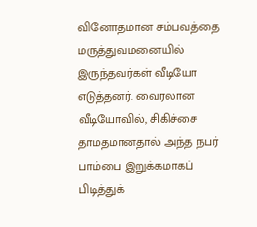வினோதமான சம்பவத்தை மருத்துவமனையில் இருந்தவர்கள் வீடியோ எடுத்தனர். வைரலான வீடியோவில், சிகிச்சை தாமதமானதால் அந்த நபர் பாம்பை இறுக்கமாகப் பிடித்துக்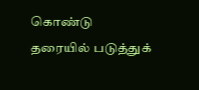கொண்டு தரையில் படுத்துக்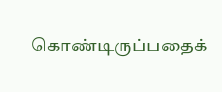கொண்டிருப்பதைக்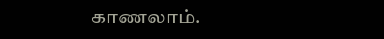காணலாம்.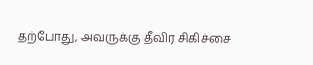தற்போது, அவருக்கு தீவிர சிகிச்சை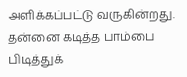அளிக்கப்பட்டு வருகின்றது.
தன்னை கடித்த பாம்பை பிடித்துக்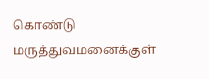கொண்டு மருத்துவமனைக்குள்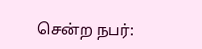சென்ற நபர்: